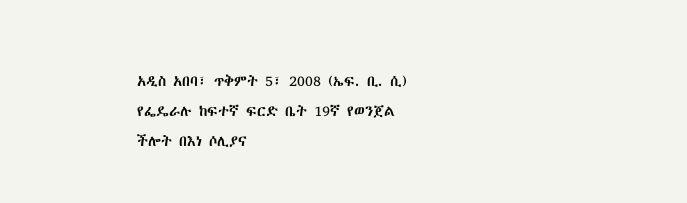አዲስ አበባ፣ ጥቅምት 5፣ 2008 (ኤፍ. ቢ. ሲ) የፌዴራሉ ከፍተኛ ፍርድ ቤት 19ኛ የወንጀል ችሎት በእነ ሶሊያና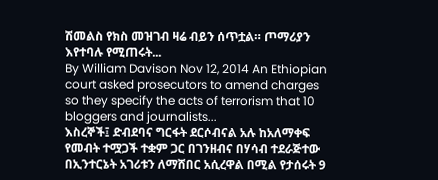ሽመልስ የክስ መዝገብ ዛሬ ብይን ሰጥቷል። ጦማሪያን እየተባሉ የሚጠሩት...
By William Davison Nov 12, 2014 An Ethiopian court asked prosecutors to amend charges so they specify the acts of terrorism that 10 bloggers and journalists...
እስረኞች፤ ድብደባና ግርፋት ደርሶብናል አሉ ከአለማቀፍ የመብት ተሟጋች ተቋም ጋር በገንዘብና በሃሳብ ተደራጅተው በኢንተርኔት አገሪቱን ለማሸበር አሲረዋል በሚል የታሰሩት 9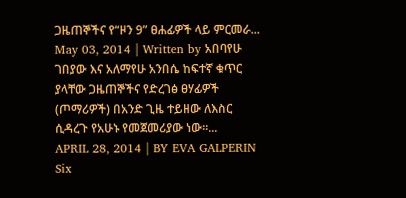ጋዜጠኞችና የ“ዞን 9” ፀሐፊዎች ላይ ምርመራ...
May 03, 2014 | Written by አበባየሁ ገበያው እና አለማየሁ አንበሴ ከፍተኛ ቁጥር ያላቸው ጋዜጠኞችና የድረገፅ ፀሃፊዎች (ጦማሪዎች) በአንድ ጊዜ ተይዘው ለእስር ሲዳረጉ የአሁኑ የመጀመሪያው ነው፡፡...
APRIL 28, 2014 | BY EVA GALPERIN Six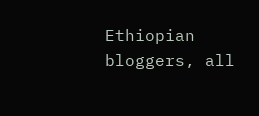Ethiopian bloggers, all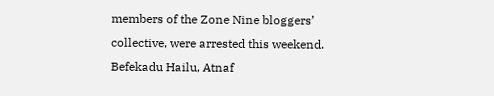members of the Zone Nine bloggers’ collective, were arrested this weekend. Befekadu Hailu, Atnaf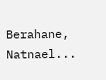Berahane, Natnael...